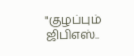"குழப்பும் ஜிபிஎஸ்..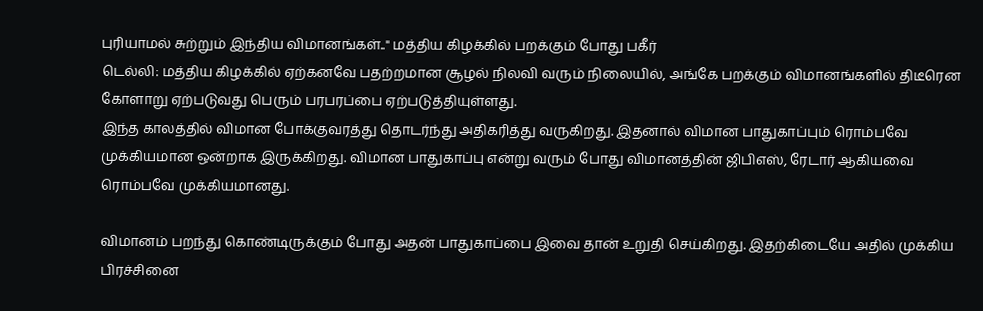புரியாமல் சுற்றும் இந்திய விமானங்கள்.." மத்திய கிழக்கில் பறக்கும் போது பகீர்
டெல்லி: மத்திய கிழக்கில் ஏற்கனவே பதற்றமான சூழல் நிலவி வரும் நிலையில், அங்கே பறக்கும் விமானங்களில் திடீரென கோளாறு ஏற்படுவது பெரும் பரபரப்பை ஏற்படுத்தியுள்ளது.
இந்த காலத்தில் விமான போக்குவரத்து தொடர்ந்து அதிகரித்து வருகிறது. இதனால் விமான பாதுகாப்பும் ரொம்பவே முக்கியமான ஒன்றாக இருக்கிறது. விமான பாதுகாப்பு என்று வரும் போது விமானத்தின் ஜிபிஎஸ், ரேடார் ஆகியவை ரொம்பவே முக்கியமானது.

விமானம் பறந்து கொண்டிருக்கும் போது அதன் பாதுகாப்பை இவை தான் உறுதி செய்கிறது. இதற்கிடையே அதில் முக்கிய பிரச்சினை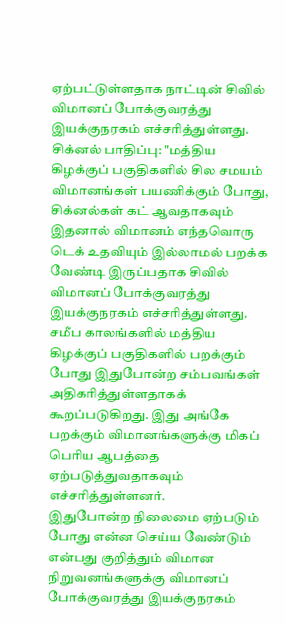ஏற்பட்டுள்ளதாக நாட்டின் சிவில் விமானப் போக்குவரத்து இயக்குநரகம் எச்சரித்துள்ளது.
சிக்னல் பாதிப்பு: "மத்திய கிழக்குப் பகுதிகளில் சில சமயம் விமானங்கள் பயணிக்கும் போது, சிக்னல்கள் கட் ஆவதாகவும் இதனால் விமானம் எந்தவொரு டெக் உதவியும் இல்லாமல் பறக்க வேண்டி இருப்பதாக சிவில் விமானப் போக்குவரத்து இயக்குநரகம் எச்சரித்துள்ளது. சமீப காலங்களில் மத்திய கிழக்குப் பகுதிகளில் பறக்கும் போது இதுபோன்ற சம்பவங்கள் அதிகரித்துள்ளதாகக் கூறப்படுகிறது. இது அங்கே பறக்கும் விமானங்களுக்கு மிகப் பெரிய ஆபத்தை ஏற்படுத்துவதாகவும் எச்சரித்துள்ளனர்.
இதுபோன்ற நிலைமை ஏற்படும் போது என்ன செய்ய வேண்டும் என்பது குறித்தும் விமான நிறுவனங்களுக்கு விமானப் போக்குவரத்து இயக்குநரகம்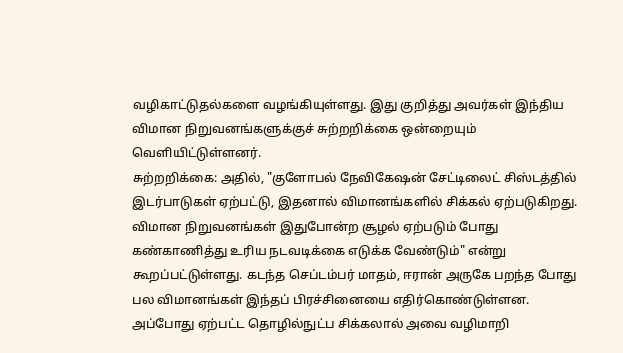வழிகாட்டுதல்களை வழங்கியுள்ளது. இது குறித்து அவர்கள் இந்திய விமான நிறுவனங்களுக்குச் சுற்றறிக்கை ஒன்றையும் வெளியிட்டுள்ளனர்.
சுற்றறிக்கை: அதில், "குளோபல் நேவிகேஷன் சேட்டிலைட் சிஸ்டத்தில் இடர்பாடுகள் ஏற்பட்டு, இதனால் விமானங்களில் சிக்கல் ஏற்படுகிறது. விமான நிறுவனங்கள் இதுபோன்ற சூழல் ஏற்படும் போது கண்காணித்து உரிய நடவடிக்கை எடுக்க வேண்டும்" என்று கூறப்பட்டுள்ளது. கடந்த செப்டம்பர் மாதம், ஈரான் அருகே பறந்த போது பல விமானங்கள் இந்தப் பிரச்சினையை எதிர்கொண்டுள்ளன. அப்போது ஏற்பட்ட தொழில்நுட்ப சிக்கலால் அவை வழிமாறி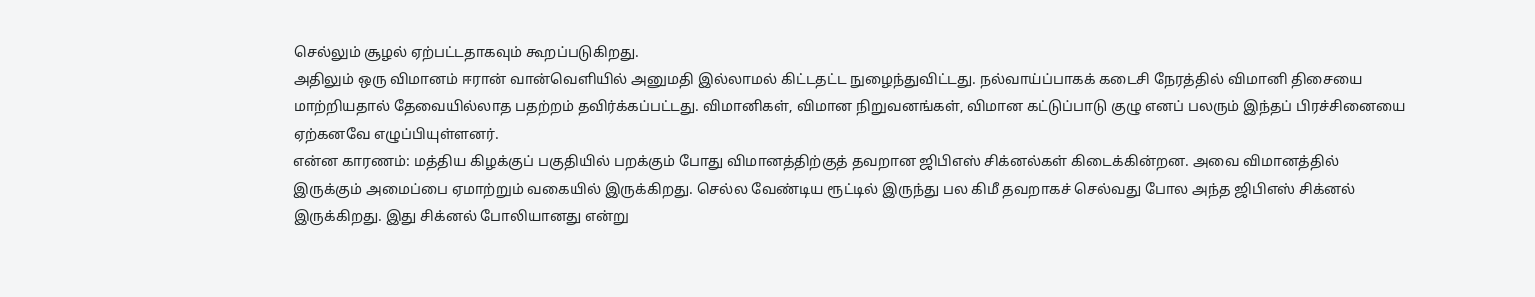செல்லும் சூழல் ஏற்பட்டதாகவும் கூறப்படுகிறது.
அதிலும் ஒரு விமானம் ஈரான் வான்வெளியில் அனுமதி இல்லாமல் கிட்டதட்ட நுழைந்துவிட்டது. நல்வாய்ப்பாகக் கடைசி நேரத்தில் விமானி திசையை மாற்றியதால் தேவையில்லாத பதற்றம் தவிர்க்கப்பட்டது. விமானிகள், விமான நிறுவனங்கள், விமான கட்டுப்பாடு குழு எனப் பலரும் இந்தப் பிரச்சினையை ஏற்கனவே எழுப்பியுள்ளனர்.
என்ன காரணம்: மத்திய கிழக்குப் பகுதியில் பறக்கும் போது விமானத்திற்குத் தவறான ஜிபிஎஸ் சிக்னல்கள் கிடைக்கின்றன. அவை விமானத்தில் இருக்கும் அமைப்பை ஏமாற்றும் வகையில் இருக்கிறது. செல்ல வேண்டிய ரூட்டில் இருந்து பல கிமீ தவறாகச் செல்வது போல அந்த ஜிபிஎஸ் சிக்னல் இருக்கிறது. இது சிக்னல் போலியானது என்று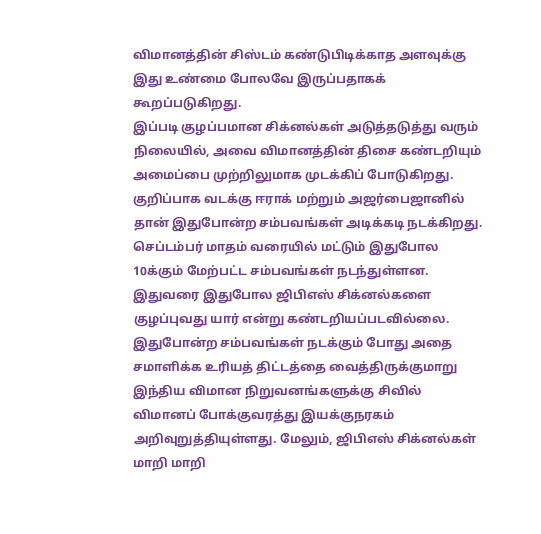விமானத்தின் சிஸ்டம் கண்டுபிடிக்காத அளவுக்கு இது உண்மை போலவே இருப்பதாகக் கூறப்படுகிறது.
இப்படி குழப்பமான சிக்னல்கள் அடுத்தடுத்து வரும் நிலையில், அவை விமானத்தின் திசை கண்டறியும் அமைப்பை முற்றிலுமாக முடக்கிப் போடுகிறது. குறிப்பாக வடக்கு ஈராக் மற்றும் அஜர்பைஜானில் தான் இதுபோன்ற சம்பவங்கள் அடிக்கடி நடக்கிறது. செப்டம்பர் மாதம் வரையில் மட்டும் இதுபோல 10க்கும் மேற்பட்ட சம்பவங்கள் நடந்துள்ளன. இதுவரை இதுபோல ஜிபிஎஸ் சிக்னல்களை குழப்புவது யார் என்று கண்டறியப்படவில்லை.
இதுபோன்ற சம்பவங்கள் நடக்கும் போது அதை சமாளிக்க உரியத் திட்டத்தை வைத்திருக்குமாறு இந்திய விமான நிறுவனங்களுக்கு சிவில் விமானப் போக்குவரத்து இயக்குநரகம் அறிவுறுத்தியுள்ளது. மேலும், ஜிபிஎஸ் சிக்னல்கள் மாறி மாறி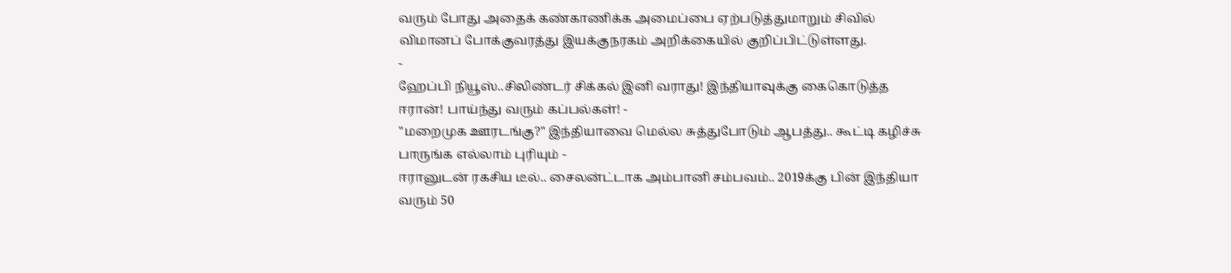வரும் போது அதைக் கண்காணிக்க அமைப்பை ஏற்படுத்துமாறும் சிவில் விமானப் போக்குவரத்து இயக்குநரகம் அறிக்கையில் குறிப்பிட்டுள்ளது.
-
ஹேப்பி நியூஸ்..சிலிண்டர் சிக்கல் இனி வராது! இந்தியாவுக்கு கைகொடுத்த ஈரான்! பாய்ந்து வரும் கப்பல்கள்! -
"மறைமுக ஊரடங்கு?" இந்தியாவை மெல்ல சுத்துபோடும் ஆபத்து.. கூட்டி கழிச்சு பாருங்க எல்லாம் புரியும் -
ஈரானுடன் ரகசிய டீல்.. சைலன்ட்டாக அம்பானி சம்பவம்.. 2019க்கு பின் இந்தியா வரும் 50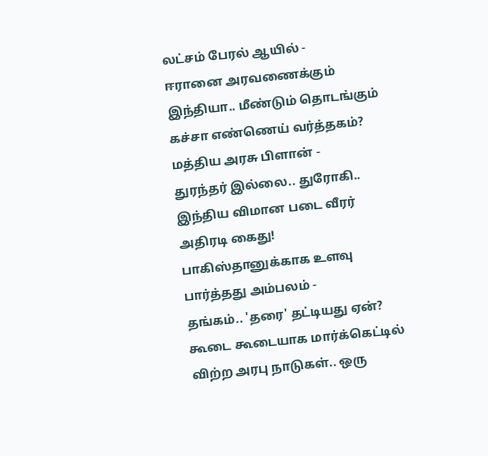லட்சம் பேரல் ஆயில் -
ஈரானை அரவணைக்கும் இந்தியா.. மீண்டும் தொடங்கும் கச்சா எண்ணெய் வர்த்தகம்? மத்திய அரசு பிளான் -
துரந்தர் இல்லை.. துரோகி.. இந்திய விமான படை வீரர் அதிரடி கைது! பாகிஸ்தானுக்காக உளவு பார்த்தது அம்பலம் -
தங்கம்.. 'தரை' தட்டியது ஏன்? கூடை கூடையாக மார்க்கெட்டில் விற்ற அரபு நாடுகள்.. ஒரு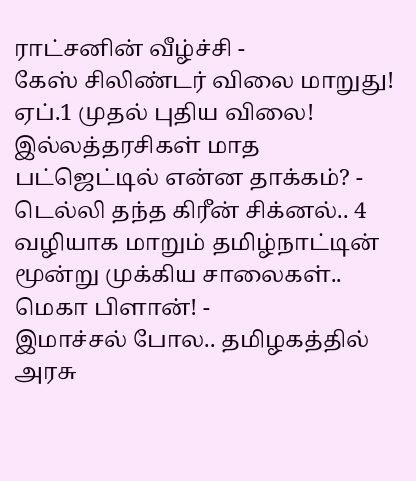ராட்சனின் வீழ்ச்சி -
கேஸ் சிலிண்டர் விலை மாறுது! ஏப்.1 முதல் புதிய விலை! இல்லத்தரசிகள் மாத பட்ஜெட்டில் என்ன தாக்கம்? -
டெல்லி தந்த கிரீன் சிக்னல்.. 4 வழியாக மாறும் தமிழ்நாட்டின் மூன்று முக்கிய சாலைகள்.. மெகா பிளான்! -
இமாச்சல் போல.. தமிழகத்தில் அரசு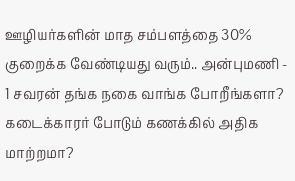ஊழியர்களின் மாத சம்பளத்தை 30% குறைக்க வேண்டியது வரும்.. அன்புமணி -
1 சவரன் தங்க நகை வாங்க போறீங்களா? கடைக்காரர் போடும் கணக்கில் அதிக மாற்றமா?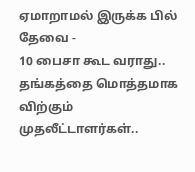ஏமாறாமல் இருக்க பில் தேவை -
10 பைசா கூட வராது.. தங்கத்தை மொத்தமாக விற்கும் முதலீட்டாளர்கள்..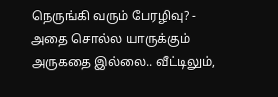நெருங்கி வரும் பேரழிவு? -
அதை சொல்ல யாருக்கும் அருகதை இல்லை.. வீட்டிலும்,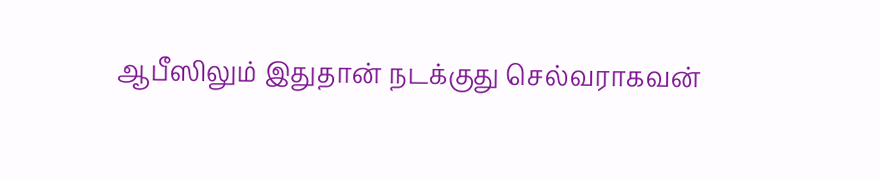ஆபீஸிலும் இதுதான் நடக்குது செல்வராகவன்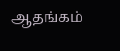ஆதங்கம்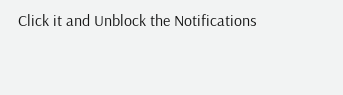Click it and Unblock the Notifications